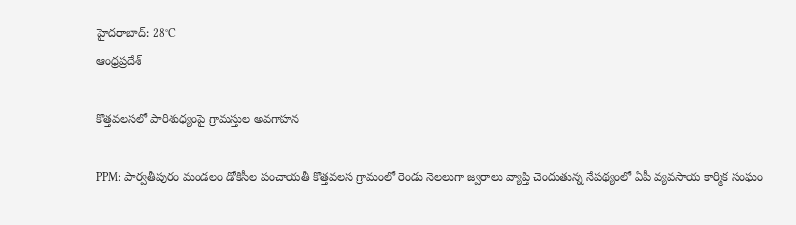హైదరాబాద్: 28°C
ఆంధ్రప్రదేశ్

కొత్తవలసలో పారిశుధ్యంపై గ్రామస్తుల అవగాహన

PPM: పార్వతీపురం మండలం డోకిసీల పంచాయతీ కొత్తవలస గ్రామంలో రెండు నెలలుగా జ్వరాలు వ్యాప్తి చెందుతున్న నేపథ్యంలో ఏపీ వ్యవసాయ కార్మిక సంఘం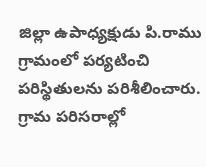జిల్లా ఉపాధ్యక్షుడు పి.రాము గ్రామంలో పర్యటించి పరిస్థితులను పరిశీలించారు. గ్రామ పరిసరాల్లో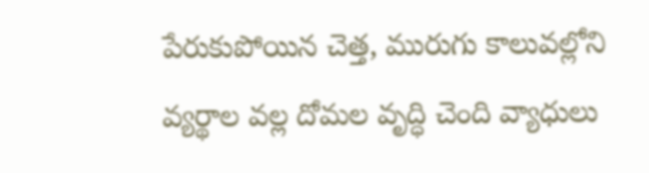పేరుకుపోయిన చెత్త, మురుగు కాలువల్లోని వ్యర్థాల వల్ల దోమల వృద్ధి చెంది వ్యాధులు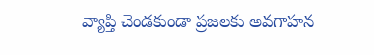వ్యాప్తి చెండకుండా ప్రజలకు అవగాహన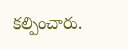కల్పించారు.